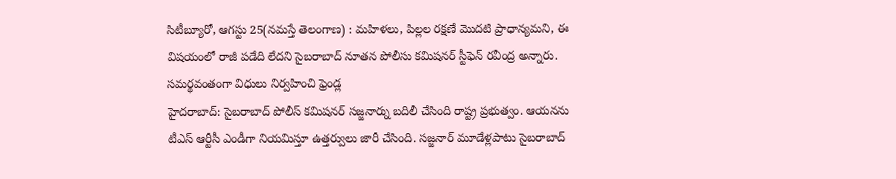సిటీబ్యూరో, ఆగస్టు 25(నమస్తే తెలంగాణ) : మహిళలు, పిల్లల రక్షణే మొదటి ప్రాధాన్యమని, ఈ విషయంలో రాజీ పడేది లేదని సైబరాబాద్ నూతన పోలీసు కమిషనర్ స్టీఫెన్ రవీంద్ర అన్నారు. సమర్థవంతంగా విధులు నిర్వహించి ఫ్రెండ్ల
హైదరాబాద్: సైబరాబాద్ పోలీస్ కమిషనర్ సజ్జనార్ను బదిలీ చేసింది రాష్ట్ర ప్రభుత్వం. ఆయనను టీఎస్ ఆర్టీసీ ఎండీగా నియమిస్తూ ఉత్తర్వులు జారీ చేసింది. సజ్జనార్ మూడేళ్లపాటు సైబరాబాద్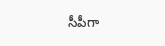సీపీగా